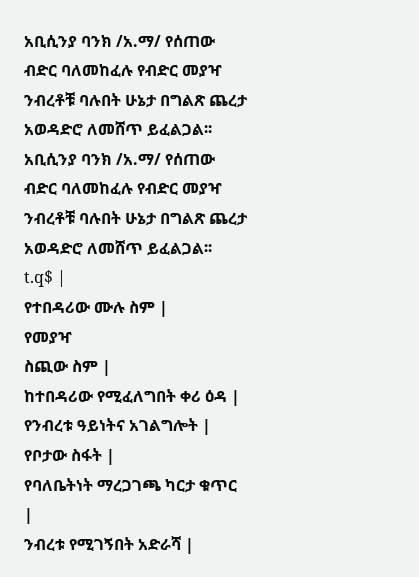አቢሲንያ ባንክ /አ.ማ/ የሰጠው ብድር ባለመከፈሉ የብድር መያዣ ንብረቶቹ ባሉበት ሁኔታ በግልጽ ጨረታ አወዳድሮ ለመሸጥ ይፈልጋል፡፡
አቢሲንያ ባንክ /አ.ማ/ የሰጠው ብድር ባለመከፈሉ የብድር መያዣ ንብረቶቹ ባሉበት ሁኔታ በግልጽ ጨረታ አወዳድሮ ለመሸጥ ይፈልጋል፡፡
t.q$ |
የተበዳሪው ሙሉ ስም |
የመያዣ
ስጪው ስም |
ከተበዳሪው የሚፈለግበት ቀሪ ዕዳ |
የንብረቱ ዓይነትና አገልግሎት |
የቦታው ስፋት |
የባለቤትነት ማረጋገጫ ካርታ ቁጥር |
ንብረቱ የሚገኝበት አድራሻ |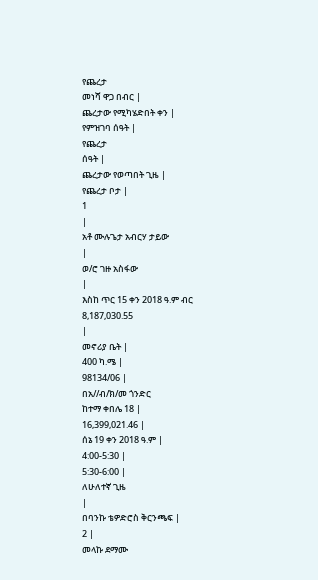የጨረታ
መነሻ ዋጋ በብር |
ጨረታው የሚካሄድበት ቀን |
የምዝገባ ሰዓት |
የጨረታ
ሰዓት |
ጨረታው የወጣበት ጊዜ |
የጨረታ ቦታ |
1
|
አቶ ሙሉጌታ አብርሃ ታይው
|
ወ/ሮ ገዙ አስፋው
|
እስከ ጥር 15 ቀን 2018 ዓ.ም ብር
8,187,030.55
|
መኖሪያ ቤት |
400 ካ.ሜ |
98134/06 |
በአ//ብ/ክ/መ ጎንድር
ከተማ ቀበሌ 18 |
16,399,021.46 |
ሰኔ 19 ቀን 2018 ዓ.ም |
4:00-5:30 |
5:30-6:00 |
ለሁለተኛ ጊዜ
|
በባንኩ ቴዎድሮስ ቅርንጫፍ |
2 |
መላኩ ደማሙ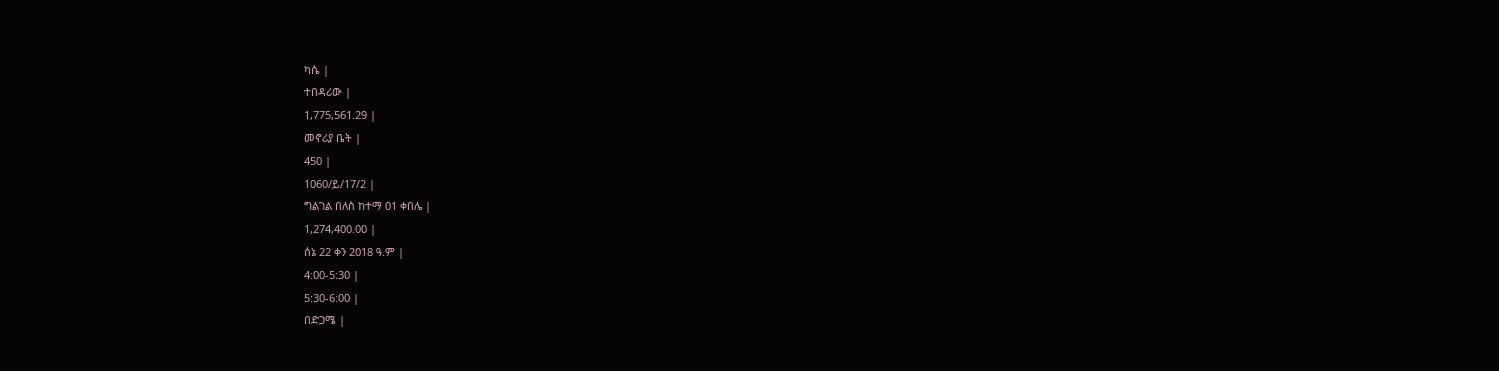ካሴ |
ተበዳሪው |
1,775,561.29 |
መኖሪያ ቤት |
450 |
1060/ይ/17/2 |
ግልገል በለስ ከተማ 01 ቀበሌ |
1,274,400.00 |
ሰኔ 22 ቀን 2018 ዓ.ም |
4:00-5:30 |
5:30-6:00 |
በድጋሜ |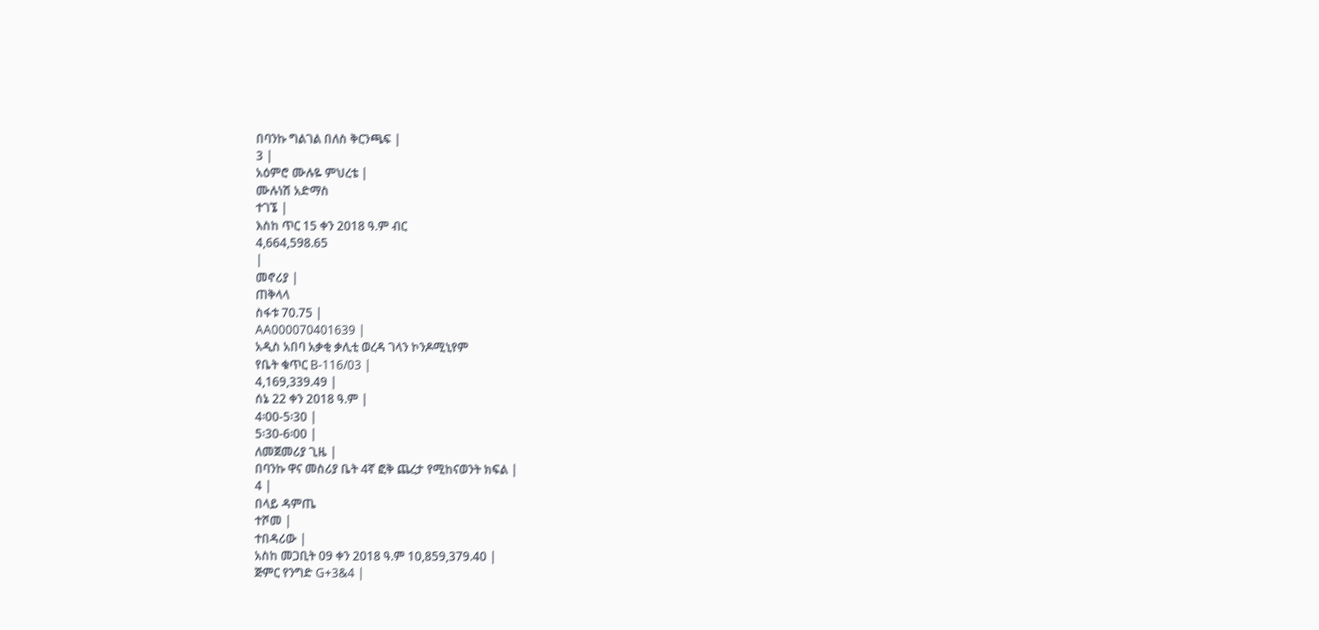በባንኩ ግልገል በለስ ቅርንጫፍ |
3 |
አዕምሮ ሙሉዬ ምህረቴ |
ሙሉነሽ አድማስ
ተገኜ |
እስከ ጥር 15 ቀን 2018 ዓ.ም ብር
4,664,598.65
|
መኖሪያ |
ጠቅላላ
ስፋቱ 70.75 |
AA000070401639 |
አዲስ አበባ አቃቂ ቃሊቲ ወረዳ ገላን ኮንዶሚኒየም
የቤት ቁጥር B-116/03 |
4,169,339.49 |
ሰኔ 22 ቀን 2018 ዓ.ም |
4፡00-5፡30 |
5፡30-6፡00 |
ለመጀመሪያ ጊዜ |
በባንኩ ዋና መስሪያ ቤት 4ኛ ፎቅ ጨረታ የሚከናወንት ክፍል |
4 |
በላይ ዳምጤ
ተሾመ |
ተበዳሪው |
አስከ መጋቢት 09 ቀን 2018 ዓ.ም 10,859,379.40 |
ጅምር የንግድ G+3&4 |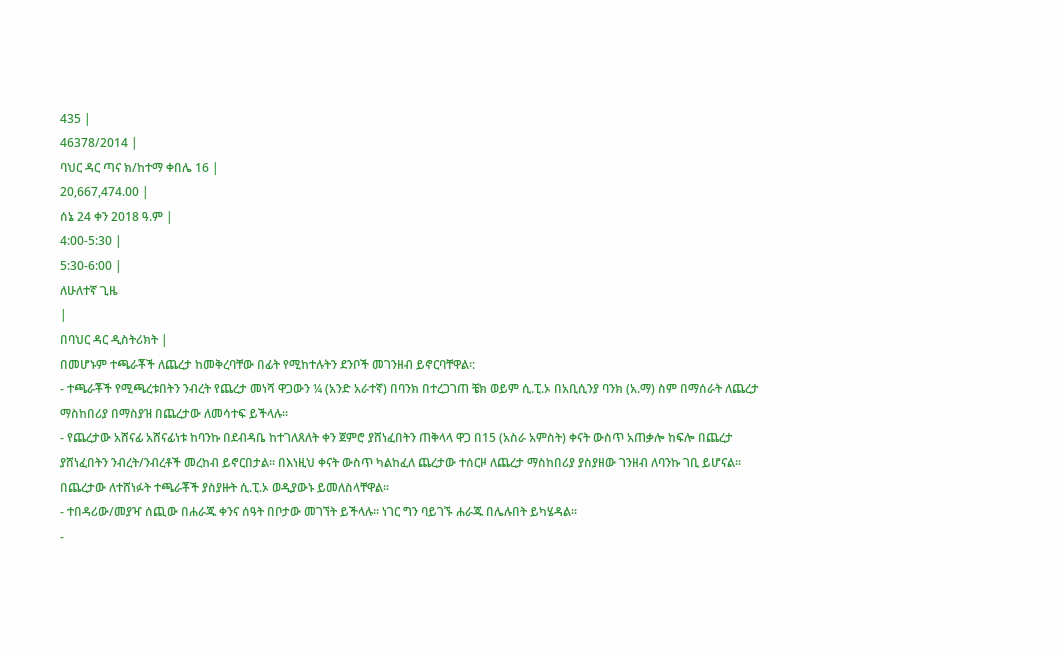435 |
46378/2014 |
ባህር ዳር ጣና ክ/ከተማ ቀበሌ 16 |
20,667,474.00 |
ሰኔ 24 ቀን 2018 ዓ.ም |
4:00-5:30 |
5:30-6:00 |
ለሁለተኛ ጊዜ
|
በባህር ዳር ዲስትሪክት |
በመሆኑም ተጫራቾች ለጨረታ ከመቅረባቸው በፊት የሚከተሉትን ደንቦች መገንዘብ ይኖርባቸዋል፡:
- ተጫራቾች የሚጫረቱበትን ንብረት የጨረታ መነሻ ዋጋውን ¼ (አንድ አራተኛ) በባንክ በተረጋገጠ ቼክ ወይም ሲ.ፒ.ኦ በአቢሲንያ ባንክ (አ.ማ) ስም በማሰራት ለጨረታ ማስከበሪያ በማስያዝ በጨረታው ለመሳተፍ ይችላሉ፡፡
- የጨረታው አሸናፊ አሸናፊነቱ ከባንኩ በደብዳቤ ከተገለጸለት ቀን ጀምሮ ያሸነፈበትን ጠቅላላ ዋጋ በ15 (አስራ አምስት) ቀናት ውስጥ አጠቃሎ ከፍሎ በጨረታ ያሸነፈበትን ንብረት/ንብረቶች መረከብ ይኖርበታል፡፡ በእነዚህ ቀናት ውስጥ ካልከፈለ ጨረታው ተሰርዞ ለጨረታ ማስከበሪያ ያስያዘው ገንዘብ ለባንኩ ገቢ ይሆናል፡፡ በጨረታው ለተሸነፉት ተጫራቾች ያስያዙት ሲ.ፒ.ኦ ወዲያውኑ ይመለስላቸዋል፡፡
- ተበዳሪው/መያዣ ሰጪው በሐራጁ ቀንና ሰዓት በቦታው መገኘት ይችላሉ፡፡ ነገር ግን ባይገኙ ሐራጁ በሌሉበት ይካሄዳል፡፡
-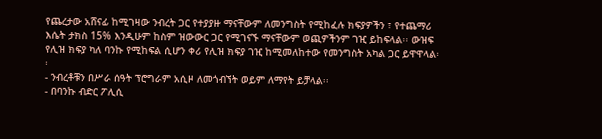የጨረታው አሸናፊ ከሚገዛው ንብረት ጋር የተያያዙ ማናቸውም ለመንግስት የሚከፈሉ ክፍያዎችን ፣ የተጨማሪ እሴት ታክስ 15% እንዲሁም ከስም ዝውውር ጋር የሚገናኙ ማናቸውም ወጪዎችንም ገዢ ይከፍላል፡፡ ውዝፍ የሊዝ ክፍያ ካለ ባንኩ የሚከፍል ሲሆን ቀሪ የሊዝ ክፍያ ገዢ ከሚመለከተው የመንግስት አካል ጋር ይዋዋላል፡፡
- ንብረቶቹን በሥራ ሰዓት ፕሮግራም አሲዞ ለመጎብኘት ወይም ለማየት ይቻላል፡፡
- በባንኩ ብድር ፖሊሲ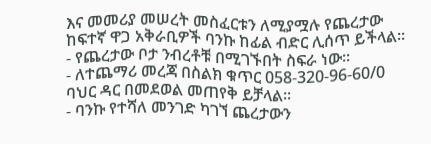እና መመሪያ መሠረት መስፈርቱን ለሚያሟሉ የጨረታው ከፍተኛ ዋጋ አቅራቢዎች ባንኩ ከፊል ብድር ሊሰጥ ይችላል፡፡
- የጨረታው ቦታ ንብረቶቹ በሚገኙበት ስፍራ ነው፡፡
- ለተጨማሪ መረጃ በስልክ ቁጥር 058-320-96-60/0 ባህር ዳር በመደወል መጠየቅ ይቻላል፡፡
- ባንኩ የተሻለ መንገድ ካገኘ ጨረታውን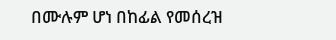በሙሉም ሆነ በከፊል የመሰረዝ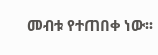መብቱ የተጠበቀ ነው፡፡